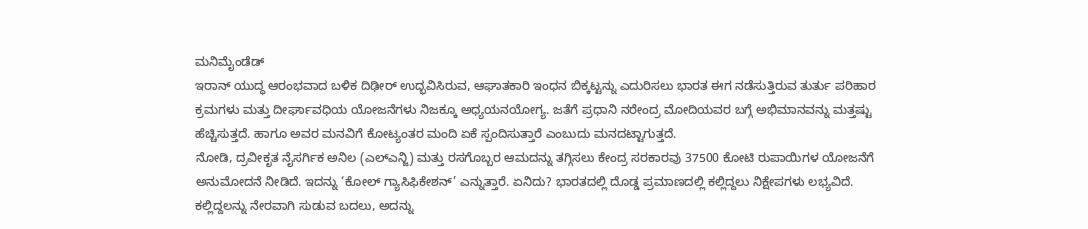ಮನಿಮೈಂಡೆಡ್
ಇರಾನ್ ಯುದ್ಧ ಆರಂಭವಾದ ಬಳಿಕ ದಿಢೀರ್ ಉದ್ಭವಿಸಿರುವ, ಆಘಾತಕಾರಿ ಇಂಧನ ಬಿಕ್ಕಟ್ಟನ್ನು ಎದುರಿಸಲು ಭಾರತ ಈಗ ನಡೆಸುತ್ತಿರುವ ತುರ್ತು ಪರಿಹಾರ ಕ್ರಮಗಳು ಮತ್ತು ದೀರ್ಘಾವಧಿಯ ಯೋಜನೆಗಳು ನಿಜಕ್ಕೂ ಅಧ್ಯಯನಯೋಗ್ಯ. ಜತೆಗೆ ಪ್ರಧಾನಿ ನರೇಂದ್ರ ಮೋದಿಯವರ ಬಗ್ಗೆ ಅಭಿಮಾನವನ್ನು ಮತ್ತಷ್ಟು ಹೆಚ್ಚಿಸುತ್ತದೆ. ಹಾಗೂ ಅವರ ಮನವಿಗೆ ಕೋಟ್ಯಂತರ ಮಂದಿ ಏಕೆ ಸ್ಪಂದಿಸುತ್ತಾರೆ ಎಂಬುದು ಮನದಟ್ಟಾಗುತ್ತದೆ.
ನೋಡಿ, ದ್ರವೀಕೃತ ನೈಸರ್ಗಿಕ ಅನಿಲ (ಎಲ್ಎನ್ಜಿ) ಮತ್ತು ರಸಗೊಬ್ಬರ ಆಮದನ್ನು ತಗ್ಗಿಸಲು ಕೇಂದ್ರ ಸರಕಾರವು 37500 ಕೋಟಿ ರುಪಾಯಿಗಳ ಯೋಜನೆಗೆ ಅನುಮೋದನೆ ನೀಡಿದೆ. ಇದನ್ನು ‘ಕೋಲ್ ಗ್ಯಾಸಿಫಿಕೇಶನ್’ ಎನ್ನುತ್ತಾರೆ. ಏನಿದು? ಭಾರತದಲ್ಲಿ ದೊಡ್ಡ ಪ್ರಮಾಣದಲ್ಲಿ ಕಲ್ಲಿದ್ದಲು ನಿಕ್ಷೇಪಗಳು ಲಭ್ಯವಿದೆ.
ಕಲ್ಲಿದ್ದಲನ್ನು ನೇರವಾಗಿ ಸುಡುವ ಬದಲು, ಅದನ್ನು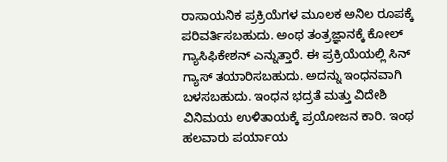ರಾಸಾಯನಿಕ ಪ್ರಕ್ರಿಯೆಗಳ ಮೂಲಕ ಅನಿಲ ರೂಪಕ್ಕೆ ಪರಿವರ್ತಿಸಬಹುದು. ಅಂಥ ತಂತ್ರಜ್ಞಾನಕ್ಕೆ ಕೋಲ್ ಗ್ಯಾಸಿಫಿಕೇಶನ್ ಎನ್ನುತ್ತಾರೆ. ಈ ಪ್ರಕ್ರಿಯೆಯಲ್ಲಿ ಸಿನ್ ಗ್ಯಾಸ್ ತಯಾರಿಸಬಹುದು. ಅದನ್ನು ಇಂಧನವಾಗಿ ಬಳಸಬಹುದು. ಇಂಧನ ಭದ್ರತೆ ಮತ್ತು ವಿದೇಶಿ ವಿನಿಮಯ ಉಳಿತಾಯಕ್ಕೆ ಪ್ರಯೋಜನ ಕಾರಿ. ಇಂಥ ಹಲವಾರು ಪರ್ಯಾಯ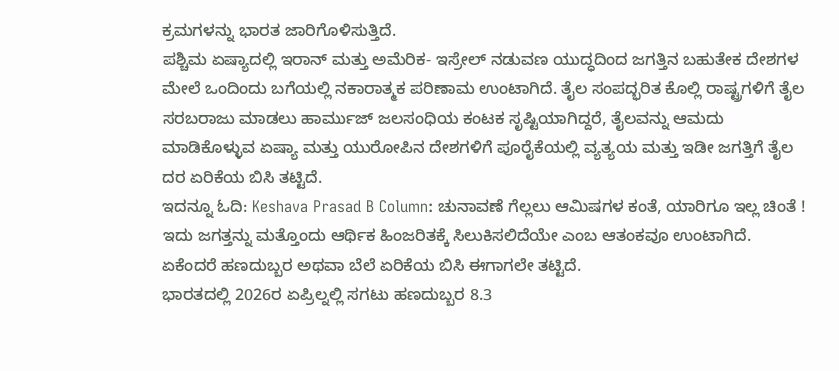ಕ್ರಮಗಳನ್ನು ಭಾರತ ಜಾರಿಗೊಳಿಸುತ್ತಿದೆ.
ಪಶ್ಚಿಮ ಏಷ್ಯಾದಲ್ಲಿ ಇರಾನ್ ಮತ್ತು ಅಮೆರಿಕ- ಇಸ್ರೇಲ್ ನಡುವಣ ಯುದ್ಧದಿಂದ ಜಗತ್ತಿನ ಬಹುತೇಕ ದೇಶಗಳ ಮೇಲೆ ಒಂದಿಂದು ಬಗೆಯಲ್ಲಿ ನಕಾರಾತ್ಮಕ ಪರಿಣಾಮ ಉಂಟಾಗಿದೆ. ತೈಲ ಸಂಪದ್ಭರಿತ ಕೊಲ್ಲಿ ರಾಷ್ಟ್ರಗಳಿಗೆ ತೈಲ ಸರಬರಾಜು ಮಾಡಲು ಹಾರ್ಮುಜ್ ಜಲಸಂಧಿಯ ಕಂಟಕ ಸೃಷ್ಟಿಯಾಗಿದ್ದರೆ, ತೈಲವನ್ನು ಆಮದು ಮಾಡಿಕೊಳ್ಳುವ ಏಷ್ಯಾ ಮತ್ತು ಯುರೋಪಿನ ದೇಶಗಳಿಗೆ ಪೂರೈಕೆಯಲ್ಲಿ ವ್ಯತ್ಯಯ ಮತ್ತು ಇಡೀ ಜಗತ್ತಿಗೆ ತೈಲ ದರ ಏರಿಕೆಯ ಬಿಸಿ ತಟ್ಟಿದೆ.
ಇದನ್ನೂ ಓದಿ: Keshava Prasad B Column: ಚುನಾವಣೆ ಗೆಲ್ಲಲು ಆಮಿಷಗಳ ಕಂತೆ, ಯಾರಿಗೂ ಇಲ್ಲ ಚಿಂತೆ !
ಇದು ಜಗತ್ತನ್ನು ಮತ್ತೊಂದು ಆರ್ಥಿಕ ಹಿಂಜರಿತಕ್ಕೆ ಸಿಲುಕಿಸಲಿದೆಯೇ ಎಂಬ ಆತಂಕವೂ ಉಂಟಾಗಿದೆ. ಏಕೆಂದರೆ ಹಣದುಬ್ಬರ ಅಥವಾ ಬೆಲೆ ಏರಿಕೆಯ ಬಿಸಿ ಈಗಾಗಲೇ ತಟ್ಟಿದೆ.
ಭಾರತದಲ್ಲಿ 2026ರ ಏಪ್ರಿಲ್ನಲ್ಲಿ ಸಗಟು ಹಣದುಬ್ಬರ 8.3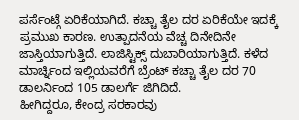ಪರ್ಸೆಂಟ್ಗೆ ಏರಿಕೆಯಾಗಿದೆ. ಕಚ್ಚಾ ತೈಲ ದರ ಏರಿಕೆಯೇ ಇದಕ್ಕೆ ಪ್ರಮುಖ ಕಾರಣ. ಉತ್ಪಾದನೆಯ ವೆಚ್ಚ ದಿನೇದಿನೇ ಜಾಸ್ತಿಯಾಗುತ್ತಿದೆ. ಲಾಜಿಸ್ಟಿಕ್ಸ್ ದುಬಾರಿಯಾಗುತ್ತಿದೆ. ಕಳೆದ ಮಾರ್ಚ್ನಿಂದ ಇಲ್ಲಿಯವರೆಗೆ ಬ್ರೆಂಟ್ ಕಚ್ಚಾ ತೈಲ ದರ 70 ಡಾಲರ್ನಿಂದ 105 ಡಾಲರ್ಗೆ ಜಿಗಿದಿದೆ.
ಹೀಗಿದ್ದರೂ, ಕೇಂದ್ರ ಸರಕಾರವು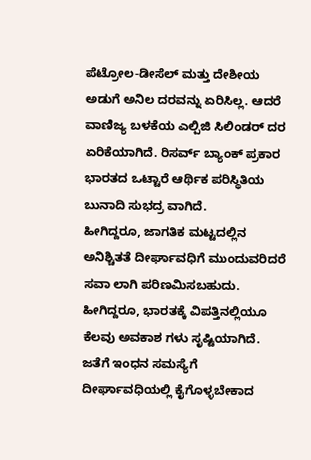ಪೆಟ್ರೋಲ-ಡೀಸೆಲ್ ಮತ್ತು ದೇಶೀಯ ಅಡುಗೆ ಅನಿಲ ದರವನ್ನು ಏರಿಸಿಲ್ಲ. ಆದರೆ ವಾಣಿಜ್ಯ ಬಳಕೆಯ ಎಲ್ಪಿಜಿ ಸಿಲಿಂಡರ್ ದರ ಏರಿಕೆಯಾಗಿದೆ. ರಿಸರ್ವ್ ಬ್ಯಾಂಕ್ ಪ್ರಕಾರ ಭಾರತದ ಒಟ್ಟಾರೆ ಆರ್ಥಿಕ ಪರಿಸ್ಥಿತಿಯ ಬುನಾದಿ ಸುಭದ್ರ ವಾಗಿದೆ.
ಹೀಗಿದ್ದರೂ, ಜಾಗತಿಕ ಮಟ್ಟದಲ್ಲಿನ ಅನಿಶ್ಚಿತತೆ ದೀರ್ಘಾವಧಿಗೆ ಮುಂದುವರಿದರೆ ಸವಾ ಲಾಗಿ ಪರಿಣಮಿಸಬಹುದು. ಹೀಗಿದ್ದರೂ, ಭಾರತಕ್ಕೆ ವಿಪತ್ತಿನಲ್ಲಿಯೂ ಕೆಲವು ಅವಕಾಶ ಗಳು ಸೃಷ್ಟಿಯಾಗಿದೆ. ಜತೆಗೆ ಇಂಧನ ಸಮಸ್ಯೆಗೆ ದೀರ್ಘಾವಧಿಯಲ್ಲಿ ಕೈಗೊಳ್ಳಬೇಕಾದ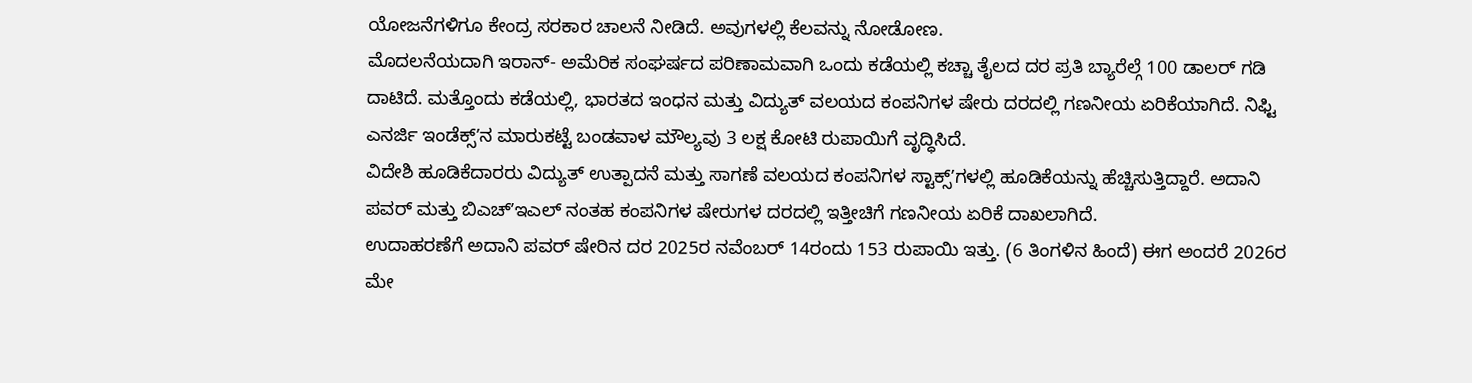ಯೋಜನೆಗಳಿಗೂ ಕೇಂದ್ರ ಸರಕಾರ ಚಾಲನೆ ನೀಡಿದೆ. ಅವುಗಳಲ್ಲಿ ಕೆಲವನ್ನು ನೋಡೋಣ.
ಮೊದಲನೆಯದಾಗಿ ಇರಾನ್- ಅಮೆರಿಕ ಸಂಘರ್ಷದ ಪರಿಣಾಮವಾಗಿ ಒಂದು ಕಡೆಯಲ್ಲಿ ಕಚ್ಚಾ ತೈಲದ ದರ ಪ್ರತಿ ಬ್ಯಾರೆಲ್ಗೆ 100 ಡಾಲರ್ ಗಡಿ ದಾಟಿದೆ. ಮತ್ತೊಂದು ಕಡೆಯಲ್ಲಿ, ಭಾರತದ ಇಂಧನ ಮತ್ತು ವಿದ್ಯುತ್ ವಲಯದ ಕಂಪನಿಗಳ ಷೇರು ದರದಲ್ಲಿ ಗಣನೀಯ ಏರಿಕೆಯಾಗಿದೆ. ನಿಫ್ಟಿ ಎನರ್ಜಿ ಇಂಡೆಕ್ಸ್ʼನ ಮಾರುಕಟ್ಟೆ ಬಂಡವಾಳ ಮೌಲ್ಯವು 3 ಲಕ್ಷ ಕೋಟಿ ರುಪಾಯಿಗೆ ವೃದ್ಧಿಸಿದೆ.
ವಿದೇಶಿ ಹೂಡಿಕೆದಾರರು ವಿದ್ಯುತ್ ಉತ್ಪಾದನೆ ಮತ್ತು ಸಾಗಣೆ ವಲಯದ ಕಂಪನಿಗಳ ಸ್ಟಾಕ್ಸ್ʼಗಳಲ್ಲಿ ಹೂಡಿಕೆಯನ್ನು ಹೆಚ್ಚಿಸುತ್ತಿದ್ದಾರೆ. ಅದಾನಿ ಪವರ್ ಮತ್ತು ಬಿಎಚ್ʼಇಎಲ್ ನಂತಹ ಕಂಪನಿಗಳ ಷೇರುಗಳ ದರದಲ್ಲಿ ಇತ್ತೀಚಿಗೆ ಗಣನೀಯ ಏರಿಕೆ ದಾಖಲಾಗಿದೆ.
ಉದಾಹರಣೆಗೆ ಅದಾನಿ ಪವರ್ ಷೇರಿನ ದರ 2025ರ ನವೆಂಬರ್ 14ರಂದು 153 ರುಪಾಯಿ ಇತ್ತು. (6 ತಿಂಗಳಿನ ಹಿಂದೆ) ಈಗ ಅಂದರೆ 2026ರ ಮೇ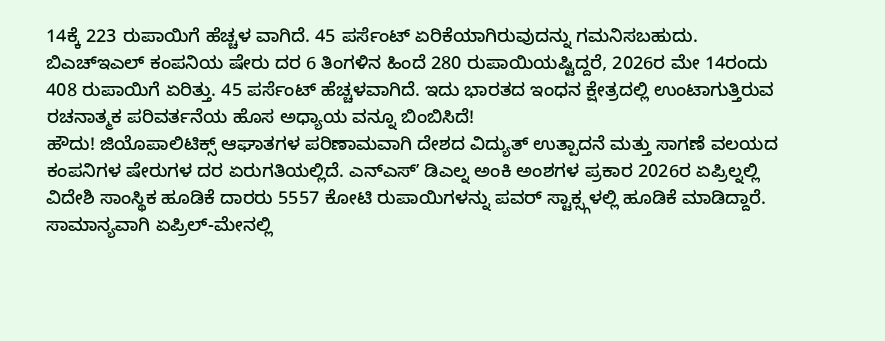14ಕ್ಕೆ 223 ರುಪಾಯಿಗೆ ಹೆಚ್ಚಳ ವಾಗಿದೆ. 45 ಪರ್ಸೆಂಟ್ ಏರಿಕೆಯಾಗಿರುವುದನ್ನು ಗಮನಿಸಬಹುದು. ಬಿಎಚ್ಇಎಲ್ ಕಂಪನಿಯ ಷೇರು ದರ 6 ತಿಂಗಳಿನ ಹಿಂದೆ 280 ರುಪಾಯಿಯಷ್ಟಿದ್ದರೆ, 2026ರ ಮೇ 14ರಂದು 408 ರುಪಾಯಿಗೆ ಏರಿತ್ತು. 45 ಪರ್ಸೆಂಟ್ ಹೆಚ್ಚಳವಾಗಿದೆ. ಇದು ಭಾರತದ ಇಂಧನ ಕ್ಷೇತ್ರದಲ್ಲಿ ಉಂಟಾಗುತ್ತಿರುವ ರಚನಾತ್ಮಕ ಪರಿವರ್ತನೆಯ ಹೊಸ ಅಧ್ಯಾಯ ವನ್ನೂ ಬಿಂಬಿಸಿದೆ!
ಹೌದು! ಜಿಯೊಪಾಲಿಟಿಕ್ಸ್ ಆಘಾತಗಳ ಪರಿಣಾಮವಾಗಿ ದೇಶದ ವಿದ್ಯುತ್ ಉತ್ಪಾದನೆ ಮತ್ತು ಸಾಗಣೆ ವಲಯದ ಕಂಪನಿಗಳ ಷೇರುಗಳ ದರ ಏರುಗತಿಯಲ್ಲಿದೆ. ಎನ್ಎಸ್ʼ ಡಿಎಲ್ನ ಅಂಕಿ ಅಂಶಗಳ ಪ್ರಕಾರ 2026ರ ಏಪ್ರಿಲ್ನಲ್ಲಿ ವಿದೇಶಿ ಸಾಂಸ್ಥಿಕ ಹೂಡಿಕೆ ದಾರರು 5557 ಕೋಟಿ ರುಪಾಯಿಗಳನ್ನು ಪವರ್ ಸ್ಟಾಕ್ಸ್ಗಳಲ್ಲಿ ಹೂಡಿಕೆ ಮಾಡಿದ್ದಾರೆ.
ಸಾಮಾನ್ಯವಾಗಿ ಏಪ್ರಿಲ್-ಮೇನಲ್ಲಿ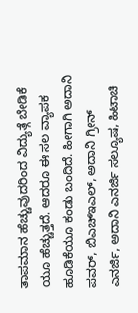ತಾಪಮಾನ ಹೆಚ್ಚುವುದರಿಂದ ವಿದ್ಯುತ್ಗೆ ಬೇಡಿಕೆ ಯೂ ಹೆಚ್ಚುತ್ತದೆ. ಆದರೂ ಈ ಸಲ ವ್ಯಾಪಕ ಹೂಡಿಕೆಯೂ ಕಂಡು ಬಂದಿದೆ. ಹೀಗಾಗಿ ಅದಾನಿ ಪವರ್, ಬಿಎಚ್ಇಎಲ್, ಅದಾನಿ ಗ್ರೀನ್ ಎನರ್ಜಿ, ಅದಾನಿ ಎನರ್ಜಿ ಸಲ್ಯೂಷ, ಹಿಟಾಚಿ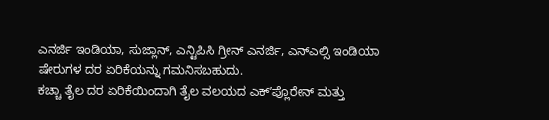ಎನರ್ಜಿ ಇಂಡಿಯಾ, ಸುಜ್ಲಾನ್, ಎನ್ಟಿಪಿಸಿ ಗ್ರೀನ್ ಎನರ್ಜಿ, ಎನ್ಎಲ್ಸಿ ಇಂಡಿಯಾ ಷೇರುಗಳ ದರ ಏರಿಕೆಯನ್ನು ಗಮನಿಸಬಹುದು.
ಕಚ್ಚಾ ತೈಲ ದರ ಏರಿಕೆಯಿಂದಾಗಿ ತೈಲ ವಲಯದ ಎಕ್ʼಪ್ಲೊರೇನ್ ಮತ್ತು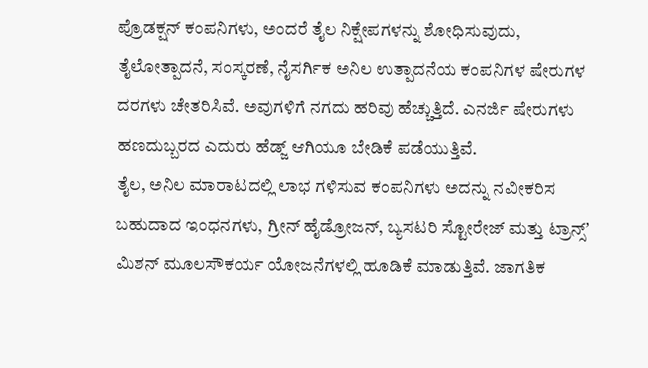ಪ್ರೊಡಕ್ಷನ್ ಕಂಪನಿಗಳು, ಅಂದರೆ ತೈಲ ನಿಕ್ಷೇಪಗಳನ್ನು ಶೋಧಿಸುವುದು, ತೈಲೋತ್ಪಾದನೆ, ಸಂಸ್ಕರಣೆ, ನೈಸರ್ಗಿಕ ಅನಿಲ ಉತ್ಪಾದನೆಯ ಕಂಪನಿಗಳ ಷೇರುಗಳ ದರಗಳು ಚೇತರಿಸಿವೆ. ಅವುಗಳಿಗೆ ನಗದು ಹರಿವು ಹೆಚ್ಚುತ್ತಿದೆ. ಎನರ್ಜಿ ಷೇರುಗಳು ಹಣದುಬ್ಬರದ ಎದುರು ಹೆಡ್ಜ್ ಆಗಿಯೂ ಬೇಡಿಕೆ ಪಡೆಯುತ್ತಿವೆ.
ತೈಲ, ಅನಿಲ ಮಾರಾಟದಲ್ಲಿ ಲಾಭ ಗಳಿಸುವ ಕಂಪನಿಗಳು ಅದನ್ನು ನವೀಕರಿಸ ಬಹುದಾದ ಇಂಧನಗಳು, ಗ್ರೀನ್ ಹೈಡ್ರೋಜನ್, ಬ್ಯಸಟರಿ ಸ್ಟೋರೇಜ್ ಮತ್ತು ಟ್ರಾನ್ಸ್ʼ ಮಿಶನ್ ಮೂಲಸೌಕರ್ಯ ಯೋಜನೆಗಳಲ್ಲಿ ಹೂಡಿಕೆ ಮಾಡುತ್ತಿವೆ. ಜಾಗತಿಕ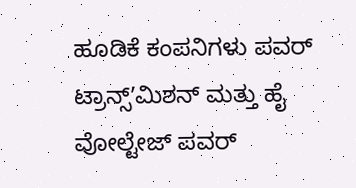ಹೂಡಿಕೆ ಕಂಪನಿಗಳು ಪವರ್ ಟ್ರಾನ್ಸ್ʼಮಿಶನ್ ಮತ್ತು ಹೈ ವೋಲ್ಟೇಜ್ ಪವರ್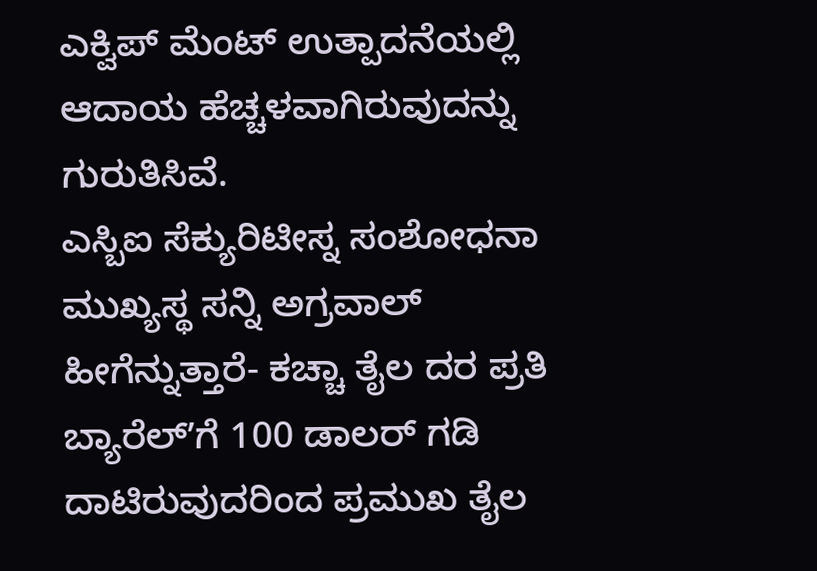ಎಕ್ವಿಪ್ ಮೆಂಟ್ ಉತ್ಪಾದನೆಯಲ್ಲಿ ಆದಾಯ ಹೆಚ್ಚಳವಾಗಿರುವುದನ್ನು ಗುರುತಿಸಿವೆ.
ಎಸ್ಬಿಐ ಸೆಕ್ಯುರಿಟೀಸ್ನ ಸಂಶೋಧನಾ ಮುಖ್ಯಸ್ಥ ಸನ್ನಿ ಅಗ್ರವಾಲ್ ಹೀಗೆನ್ನುತ್ತಾರೆ- ಕಚ್ಚಾ ತೈಲ ದರ ಪ್ರತಿ ಬ್ಯಾರೆಲ್ʼಗೆ 100 ಡಾಲರ್ ಗಡಿ ದಾಟಿರುವುದರಿಂದ ಪ್ರಮುಖ ತೈಲ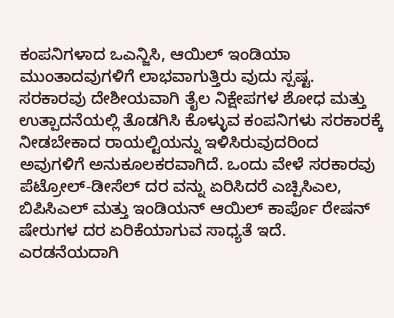ಕಂಪನಿಗಳಾದ ಒಎನ್ಜಿಸಿ, ಆಯಿಲ್ ಇಂಡಿಯಾ ಮುಂತಾದವುಗಳಿಗೆ ಲಾಭವಾಗುತ್ತಿರು ವುದು ಸ್ಪಷ್ಟ.
ಸರಕಾರವು ದೇಶೀಯವಾಗಿ ತೈಲ ನಿಕ್ಷೇಪಗಳ ಶೋಧ ಮತ್ತು ಉತ್ಪಾದನೆಯಲ್ಲಿ ತೊಡಗಿಸಿ ಕೊಳ್ಳುವ ಕಂಪನಿಗಳು ಸರಕಾರಕ್ಕೆ ನೀಡಬೇಕಾದ ರಾಯಲ್ಟಿಯನ್ನು ಇಳಿಸಿರುವುದರಿಂದ ಅವುಗಳಿಗೆ ಅನುಕೂಲಕರವಾಗಿದೆ. ಒಂದು ವೇಳೆ ಸರಕಾರವು ಪೆಟ್ರೋಲ್-ಡೀಸೆಲ್ ದರ ವನ್ನು ಏರಿಸಿದರೆ ಎಚ್ಪಿಸಿಎಲ, ಬಿಪಿಸಿಎಲ್ ಮತ್ತು ಇಂಡಿಯನ್ ಆಯಿಲ್ ಕಾರ್ಪೊ ರೇಷನ್ ಷೇರುಗಳ ದರ ಏರಿಕೆಯಾಗುವ ಸಾಧ್ಯತೆ ಇದೆ.
ಎರಡನೆಯದಾಗಿ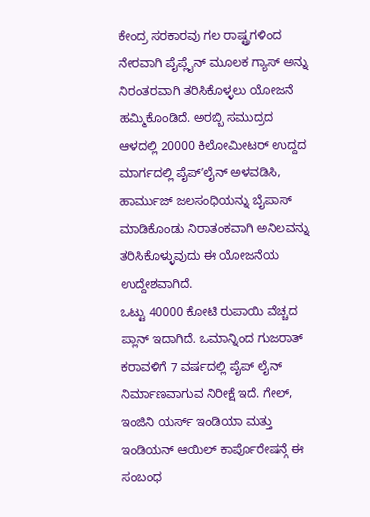ಕೇಂದ್ರ ಸರಕಾರವು ಗಲ ರಾಷ್ಟ್ರಗಳಿಂದ ನೇರವಾಗಿ ಪೈಪ್ಲೈನ್ ಮೂಲಕ ಗ್ಯಾಸ್ ಅನ್ನು ನಿರಂತರವಾಗಿ ತರಿಸಿಕೊಳ್ಳಲು ಯೋಜನೆ ಹಮ್ಮಿಕೊಂಡಿದೆ. ಅರಬ್ಬಿ ಸಮುದ್ರದ ಆಳದಲ್ಲಿ 20000 ಕಿಲೋಮೀಟರ್ ಉದ್ದದ ಮಾರ್ಗದಲ್ಲಿ ಪೈಪ್ʼಲೈನ್ ಅಳವಡಿಸಿ, ಹಾರ್ಮುಜ್ ಜಲಸಂಧಿಯನ್ನು ಬೈಪಾಸ್ ಮಾಡಿಕೊಂಡು ನಿರಾತಂಕವಾಗಿ ಅನಿಲವನ್ನು ತರಿಸಿಕೊಳ್ಳುವುದು ಈ ಯೋಜನೆಯ ಉದ್ದೇಶವಾಗಿದೆ.
ಒಟ್ಟು 40000 ಕೋಟಿ ರುಪಾಯಿ ವೆಚ್ಚದ ಪ್ಲಾನ್ ಇದಾಗಿದೆ. ಒಮಾನ್ನಿಂದ ಗುಜರಾತ್ ಕರಾವಳಿಗೆ 7 ವರ್ಷದಲ್ಲಿ ಪೈಪ್ ಲೈನ್ ನಿರ್ಮಾಣವಾಗುವ ನಿರೀಕ್ಷೆ ಇದೆ. ಗೇಲ್, ಇಂಜಿನಿ ಯರ್ಸ್ ಇಂಡಿಯಾ ಮತ್ತು ಇಂಡಿಯನ್ ಆಯಿಲ್ ಕಾರ್ಪೊರೇಷನ್ಗೆ ಈ ಸಂಬಂಧ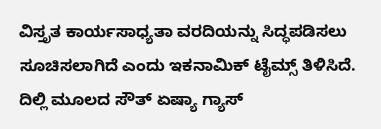ವಿಸ್ತೃತ ಕಾರ್ಯಸಾಧ್ಯತಾ ವರದಿಯನ್ನು ಸಿದ್ಧಪಡಿಸಲು ಸೂಚಿಸಲಾಗಿದೆ ಎಂದು ಇಕನಾಮಿಕ್ ಟೈಮ್ಸ್ ತಿಳಿಸಿದೆ.
ದಿಲ್ಲಿ ಮೂಲದ ಸೌತ್ ಏಷ್ಯಾ ಗ್ಯಾಸ್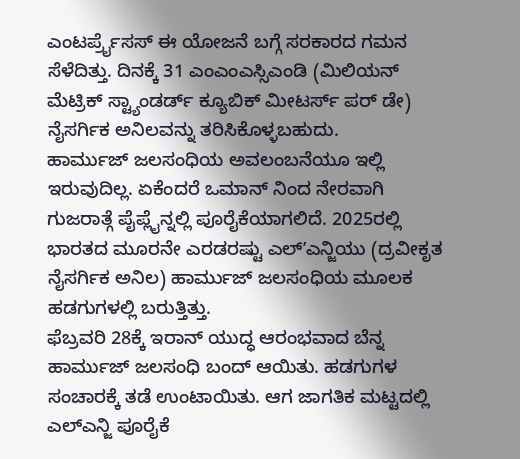ಎಂಟರ್ಪ್ರೈಸಸ್ ಈ ಯೋಜನೆ ಬಗ್ಗೆ ಸರಕಾರದ ಗಮನ ಸೆಳೆದಿತ್ತು. ದಿನಕ್ಕೆ 31 ಎಂಎಂಎಸ್ಸಿಎಂಡಿ (ಮಿಲಿಯನ್ ಮೆಟ್ರಿಕ್ ಸ್ಟ್ಯಾಂಡರ್ಡ್ ಕ್ಯೂಬಿಕ್ ಮೀಟರ್ಸ್ ಪರ್ ಡೇ) ನೈಸರ್ಗಿಕ ಅನಿಲವನ್ನು ತರಿಸಿಕೊಳ್ಳಬಹುದು.
ಹಾರ್ಮುಜ್ ಜಲಸಂಧಿಯ ಅವಲಂಬನೆಯೂ ಇಲ್ಲಿ ಇರುವುದಿಲ್ಲ. ಏಕೆಂದರೆ ಒಮಾನ್ ನಿಂದ ನೇರವಾಗಿ ಗುಜರಾತ್ಗೆ ಪೈಪ್ಲೈನ್ನಲ್ಲಿ ಪೂರೈಕೆಯಾಗಲಿದೆ. 2025ರಲ್ಲಿ ಭಾರತದ ಮೂರನೇ ಎರಡರಷ್ಟು ಎಲ್ʼಎನ್ಜಿಯು (ದ್ರವೀಕೃತ ನೈಸರ್ಗಿಕ ಅನಿಲ) ಹಾರ್ಮುಜ್ ಜಲಸಂಧಿಯ ಮೂಲಕ ಹಡಗುಗಳಲ್ಲಿ ಬರುತ್ತಿತ್ತು.
ಫೆಬ್ರವರಿ 28ಕ್ಕೆ ಇರಾನ್ ಯುದ್ಧ ಆರಂಭವಾದ ಬೆನ್ನ ಹಾರ್ಮುಜ್ ಜಲಸಂಧಿ ಬಂದ್ ಆಯಿತು. ಹಡಗುಗಳ ಸಂಚಾರಕ್ಕೆ ತಡೆ ಉಂಟಾಯಿತು. ಆಗ ಜಾಗತಿಕ ಮಟ್ಟದಲ್ಲಿ ಎಲ್ಎನ್ಜಿ ಪೂರೈಕೆ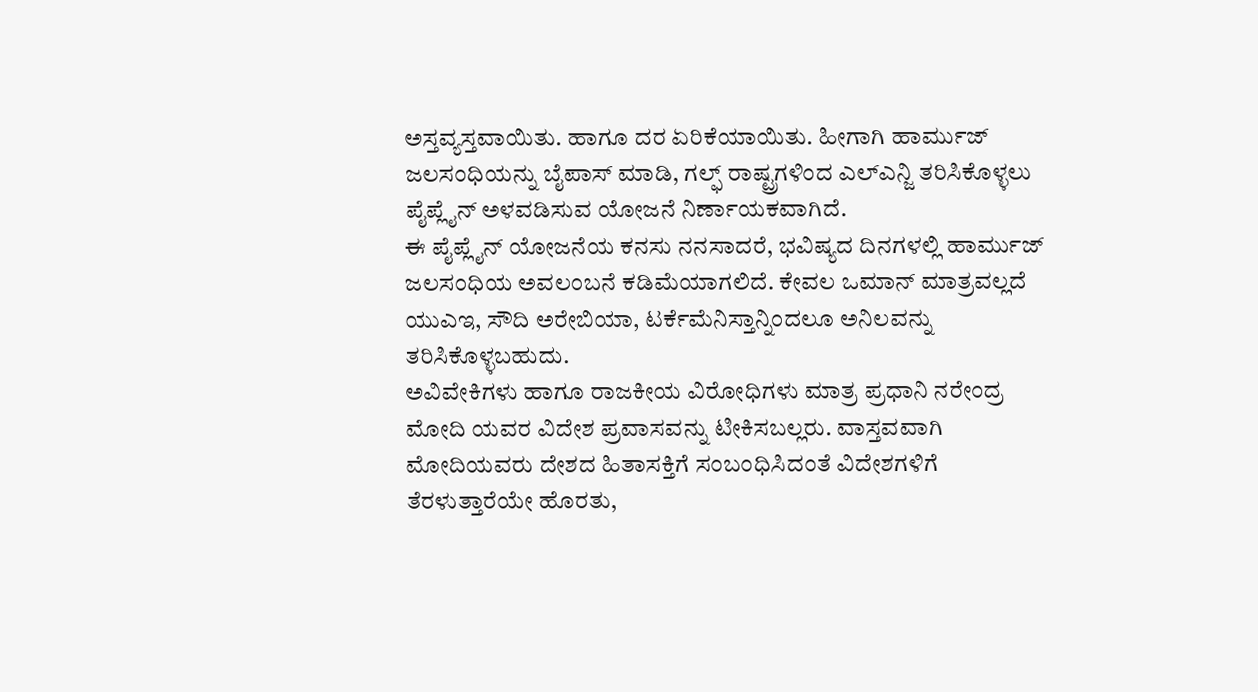ಅಸ್ತವ್ಯಸ್ತವಾಯಿತು. ಹಾಗೂ ದರ ಏರಿಕೆಯಾಯಿತು. ಹೀಗಾಗಿ ಹಾರ್ಮುಜ್ ಜಲಸಂಧಿಯನ್ನು ಬೈಪಾಸ್ ಮಾಡಿ, ಗಲ್ಫ್ ರಾಷ್ಟ್ರಗಳಿಂದ ಎಲ್ಎನ್ಜಿ ತರಿಸಿಕೊಳ್ಳಲು ಪೈಪ್ಲೈನ್ ಅಳವಡಿಸುವ ಯೋಜನೆ ನಿರ್ಣಾಯಕವಾಗಿದೆ.
ಈ ಪೈಪ್ಲೈನ್ ಯೋಜನೆಯ ಕನಸು ನನಸಾದರೆ, ಭವಿಷ್ಯದ ದಿನಗಳಲ್ಲಿ ಹಾರ್ಮುಜ್ ಜಲಸಂಧಿಯ ಅವಲಂಬನೆ ಕಡಿಮೆಯಾಗಲಿದೆ. ಕೇವಲ ಒಮಾನ್ ಮಾತ್ರವಲ್ಲದೆ ಯುಎಇ, ಸೌದಿ ಅರೇಬಿಯಾ, ಟರ್ಕೆಮೆನಿಸ್ತಾನ್ನಿಂದಲೂ ಅನಿಲವನ್ನು ತರಿಸಿಕೊಳ್ಳಬಹುದು.
ಅವಿವೇಕಿಗಳು ಹಾಗೂ ರಾಜಕೀಯ ವಿರೋಧಿಗಳು ಮಾತ್ರ ಪ್ರಧಾನಿ ನರೇಂದ್ರ ಮೋದಿ ಯವರ ವಿದೇಶ ಪ್ರವಾಸವನ್ನು ಟೀಕಿಸಬಲ್ಲರು. ವಾಸ್ತವವಾಗಿ ಮೋದಿಯವರು ದೇಶದ ಹಿತಾಸಕ್ತಿಗೆ ಸಂಬಂಧಿಸಿದಂತೆ ವಿದೇಶಗಳಿಗೆ ತೆರಳುತ್ತಾರೆಯೇ ಹೊರತು,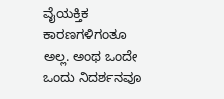ವೈಯಕ್ತಿಕ ಕಾರಣಗಳಿಗಂತೂ ಅಲ್ಲ. ಅಂಥ ಒಂದೇ ಒಂದು ನಿದರ್ಶನವೂ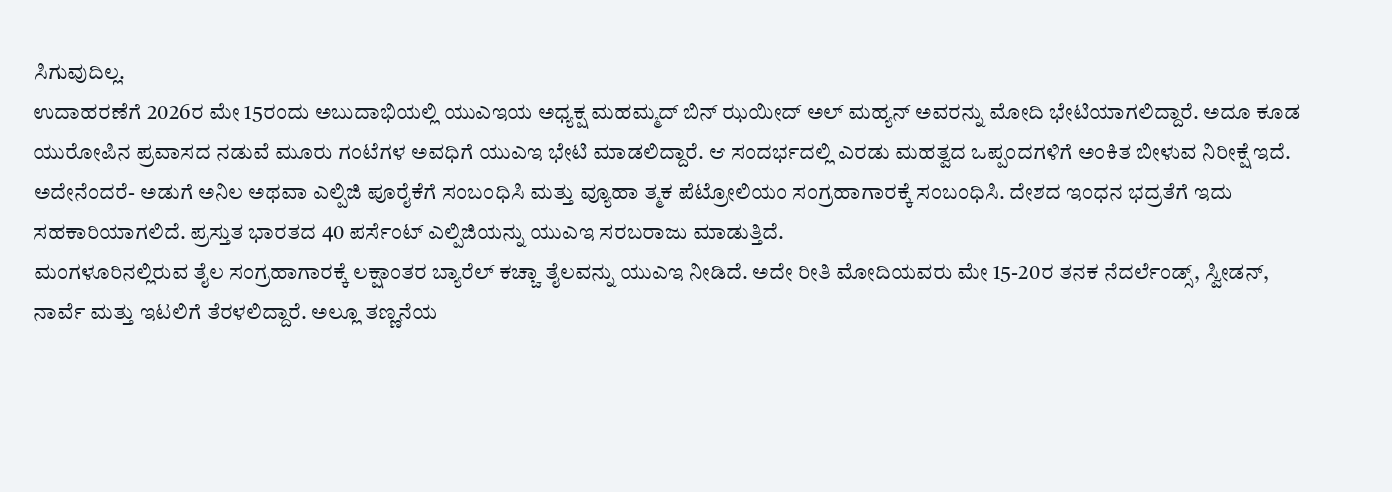ಸಿಗುವುದಿಲ್ಲ.
ಉದಾಹರಣೆಗೆ 2026ರ ಮೇ 15ರಂದು ಅಬುದಾಭಿಯಲ್ಲಿ ಯುಎಇಯ ಅಧ್ಯಕ್ಷ ಮಹಮ್ಮದ್ ಬಿನ್ ಝಯೀದ್ ಅಲ್ ಮಹ್ಯನ್ ಅವರನ್ನು ಮೋದಿ ಭೇಟಿಯಾಗಲಿದ್ದಾರೆ. ಅದೂ ಕೂಡ ಯುರೋಪಿನ ಪ್ರವಾಸದ ನಡುವೆ ಮೂರು ಗಂಟೆಗಳ ಅವಧಿಗೆ ಯುಎಇ ಭೇಟಿ ಮಾಡಲಿದ್ದಾರೆ. ಆ ಸಂದರ್ಭದಲ್ಲಿ ಎರಡು ಮಹತ್ವದ ಒಪ್ಪಂದಗಳಿಗೆ ಅಂಕಿತ ಬೀಳುವ ನಿರೀಕ್ಷೆ ಇದೆ.
ಅದೇನೆಂದರೆ- ಅಡುಗೆ ಅನಿಲ ಅಥವಾ ಎಲ್ಪಿಜಿ ಪೂರೈಕೆಗೆ ಸಂಬಂಧಿಸಿ ಮತ್ತು ವ್ಯೂಹಾ ತ್ಮಕ ಪೆಟ್ರೋಲಿಯಂ ಸಂಗ್ರಹಾಗಾರಕ್ಕೆ ಸಂಬಂಧಿಸಿ. ದೇಶದ ಇಂಧನ ಭದ್ರತೆಗೆ ಇದು ಸಹಕಾರಿಯಾಗಲಿದೆ. ಪ್ರಸ್ತುತ ಭಾರತದ 40 ಪರ್ಸೆಂಟ್ ಎಲ್ಪಿಜಿಯನ್ನು ಯುಎಇ ಸರಬರಾಜು ಮಾಡುತ್ತಿದೆ.
ಮಂಗಳೂರಿನಲ್ಲಿರುವ ತೈಲ ಸಂಗ್ರಹಾಗಾರಕ್ಕೆ ಲಕ್ಷಾಂತರ ಬ್ಯಾರೆಲ್ ಕಚ್ಚಾ ತೈಲವನ್ನು ಯುಎಇ ನೀಡಿದೆ. ಅದೇ ರೀತಿ ಮೋದಿಯವರು ಮೇ 15-20ರ ತನಕ ನೆದರ್ಲೆಂಡ್ಸ್, ಸ್ವೀಡನ್, ನಾರ್ವೆ ಮತ್ತು ಇಟಲಿಗೆ ತೆರಳಲಿದ್ದಾರೆ. ಅಲ್ಲೂ ತಣ್ಣನೆಯ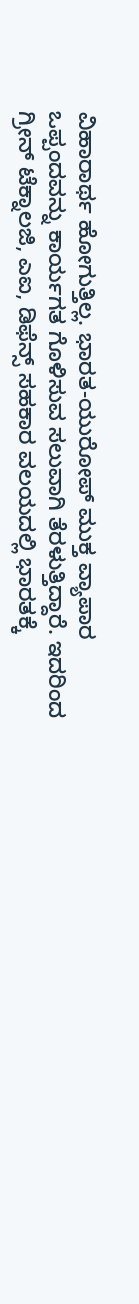ವಿಹಾರಾರ್ಥ ಹೋಗುತ್ತಿಲ್ಲ. ಭಾರತ-ಯುರೋಪ್ ಮುಕ್ತ ವ್ಯಾಪಾರ ಒಪ್ಪಂದವನ್ನು ಕಾರ್ಯಗತ ಗೊಳಿಸುವ ಸಲುವಾಗಿ ತೆರಳುತ್ತಿದ್ದಾರೆ. ಇದರಿಂದ ಗ್ರೀನ್ ಟೆಕ್ನಾಲಜಿ, ಎಐ, ಡಿಫೆನ್ಸ್ ಸಹಕಾರ ವಲಯದಲ್ಲಿ ಭಾರತಕ್ಕೆ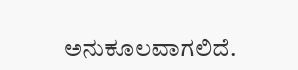ಅನುಕೂಲವಾಗಲಿದೆ.